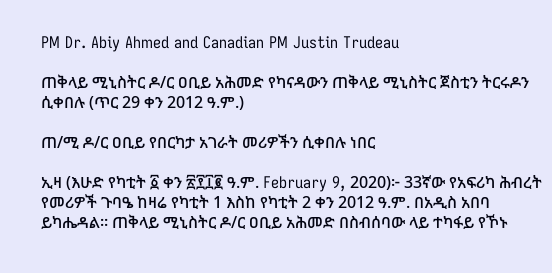PM Dr. Abiy Ahmed and Canadian PM Justin Trudeau

ጠቅላይ ሚኒስትር ዶ/ር ዐቢይ አሕመድ የካናዳውን ጠቅላይ ሚኒስትር ጀስቲን ትርሩዶን ሲቀበሉ (ጥር 29 ቀን 2012 ዓ.ም.)

ጠ/ሚ ዶ/ር ዐቢይ የበርካታ አገራት መሪዎችን ሲቀበሉ ነበር

ኢዛ (እሁድ የካቲት ፩ ቀን ፳፻፲፪ ዓ.ም. February 9, 2020)፦ 33ኛው የአፍሪካ ሕብረት የመሪዎች ጉባዔ ከዛሬ የካቲት 1 እስከ የካቲት 2 ቀን 2012 ዓ.ም. በአዲስ አበባ ይካሔዳል። ጠቅላይ ሚኒስትር ዶ/ር ዐቢይ አሕመድ በስብሰባው ላይ ተካፋይ የኾኑ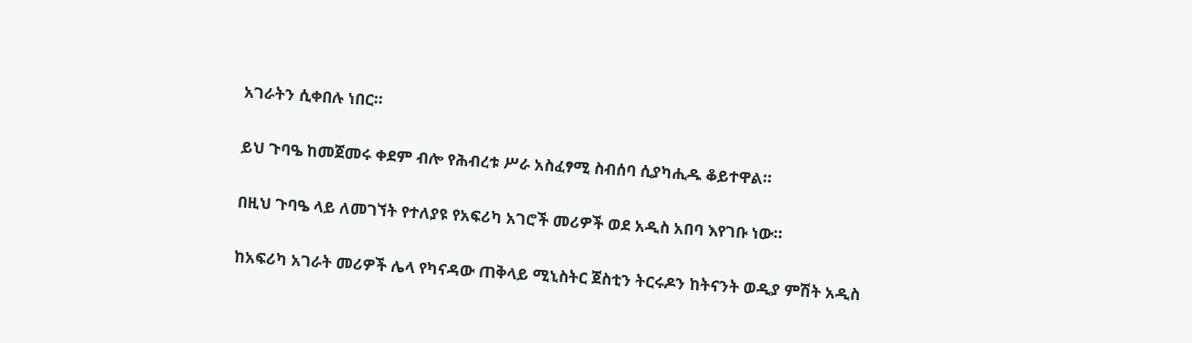አገራትን ሲቀበሉ ነበር።

ይህ ጉባዔ ከመጀመሩ ቀደም ብሎ የሕብረቱ ሥራ አስፈፃሚ ስብሰባ ሲያካሒዱ ቆይተዋል።

በዚህ ጉባዔ ላይ ለመገኘት የተለያዩ የአፍሪካ አገሮች መሪዎች ወደ አዲስ አበባ እየገቡ ነው።

ከአፍሪካ አገራት መሪዎች ሌላ የካናዳው ጠቅላይ ሚኒስትር ጀስቲን ትርሩዶን ከትናንት ወዲያ ምሽት አዲስ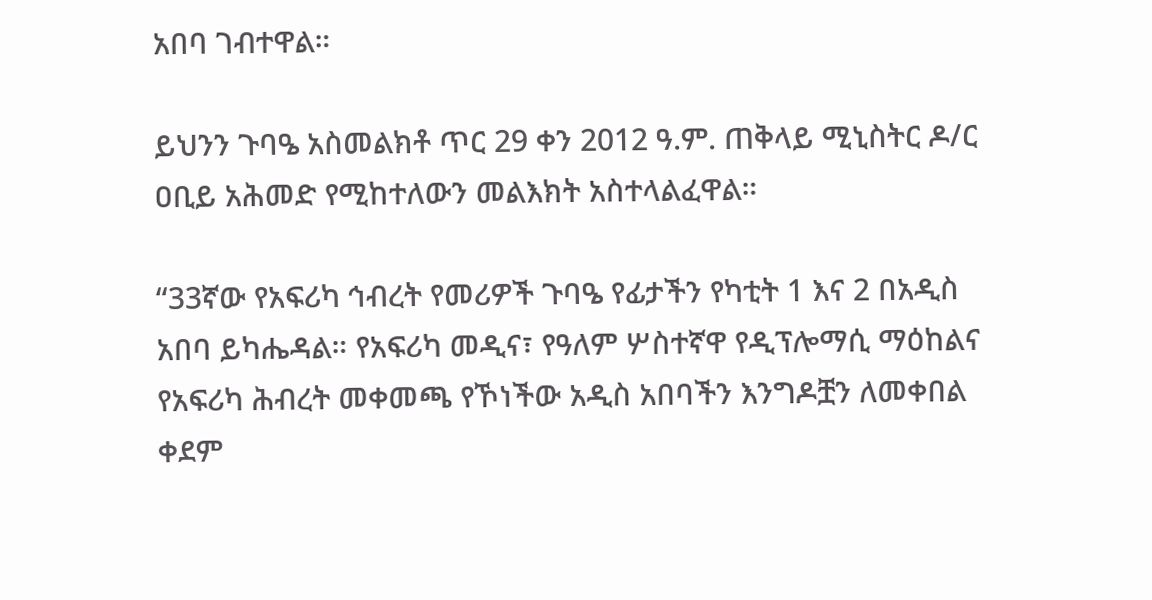አበባ ገብተዋል።

ይህንን ጉባዔ አስመልክቶ ጥር 29 ቀን 2012 ዓ.ም. ጠቅላይ ሚኒስትር ዶ/ር ዐቢይ አሕመድ የሚከተለውን መልእክት አስተላልፈዋል።

“33ኛው የአፍሪካ ኅብረት የመሪዎች ጉባዔ የፊታችን የካቲት 1 እና 2 በአዲስ አበባ ይካሔዳል። የአፍሪካ መዲና፣ የዓለም ሦስተኛዋ የዲፕሎማሲ ማዕከልና የአፍሪካ ሕብረት መቀመጫ የኾነችው አዲስ አበባችን እንግዶቿን ለመቀበል ቀደም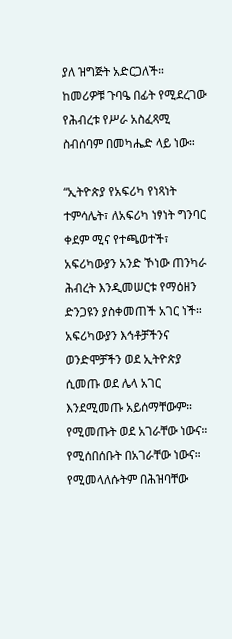ያለ ዝግጅት አድርጋለች። ከመሪዎቹ ጉባዔ በፊት የሚደረገው የሕብረቱ የሥራ አስፈጻሚ ስብሰባም በመካሔድ ላይ ነው።

“ኢትዮጵያ የአፍሪካ የነጻነት ተምሳሌት፣ ለአፍሪካ ነፃነት ግንባር ቀደም ሚና የተጫወተች፣ አፍሪካውያን አንድ ኾነው ጠንካራ ሕብረት እንዲመሠርቱ የማዕዘን ድንጋዩን ያስቀመጠች አገር ነች። አፍሪካውያን እኅቶቻችንና ወንድሞቻችን ወደ ኢትዮጵያ ሲመጡ ወደ ሌላ አገር እንደሚመጡ አይሰማቸውም። የሚመጡት ወደ አገራቸው ነውና። የሚሰበሰቡት በአገራቸው ነውና። የሚመላለሱትም በሕዝባቸው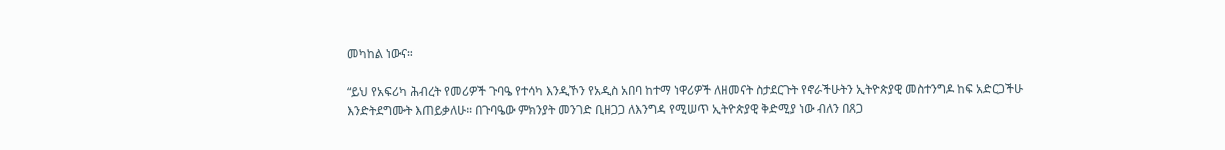መካከል ነውና።

“ይህ የአፍሪካ ሕብረት የመሪዎች ጉባዔ የተሳካ እንዲኾን የአዲስ አበባ ከተማ ነዋሪዎች ለዘመናት ስታደርጉት የኖራችሁትን ኢትዮጵያዊ መስተንግዶ ከፍ አድርጋችሁ እንድትደግሙት እጠይቃለሁ። በጉባዔው ምክንያት መንገድ ቢዘጋጋ ለእንግዳ የሚሠጥ ኢትዮጵያዊ ቅድሚያ ነው ብለን በጸጋ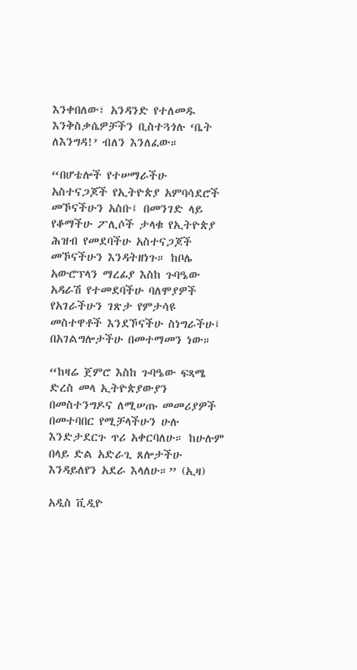እንቀበለው፣ አንዳንድ የተለመዱ እንቅስቃሴዎቻችን ቢስተጓጎሉ ‘ቤት ለእንግዳ!’ ብለን እንለፈው።

“በሆቴሎች የተሠማራችሁ አስተናጋጆች የኢትዮጵያ አምባሳደሮች መኾናችሁን አስቡ፤ በመንገድ ላይ የቆማችሁ ፖሊሶች ታላቁ የኢትዮጵያ ሕዝብ የመደባችሁ አስተናጋጆች መኾናችሁን እንዳትዘነጉ። ከቦሌ አውሮፕላን ማረፊያ እስከ ጉባዔው አዳራሽ የተመደባችሁ ባለሞያዎች የአገራችሁን ገጽታ የምታሳዩ መስተዋቶች እንደኾናችሁ ስነግራችሁ፤ በአገልግሎታችሁ በመተማመን ነው።

“ከዛሬ ጀምሮ እስከ ጉባዔው ፍጻሜ ድረስ መላ ኢትዮጵያውያን በመስተንግዶና ለሚሠጡ መመሪያዎች በመተባበር የሚቻላችሁን ሁሉ እንድታደርጉ ጥሪ አቀርባለሁ። ከሁሉም በላይ ድል አድራጊ ጸሎታችሁ እንዳይለየን አደራ እላለሁ።” (ኢዛ)

አዲስ ቪዲዮ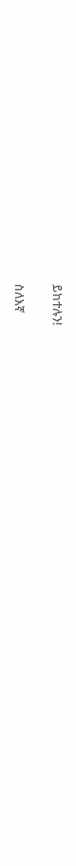ይከተሉን!

ስለእኛ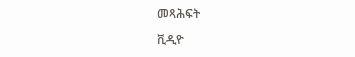መጻሕፍት

ቪዲዮ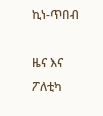ኪነ-ጥበብ

ዜና እና ፖለቲካ